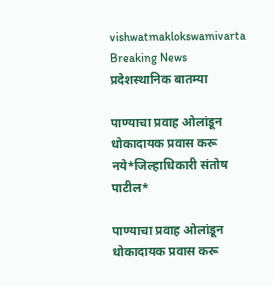vishwatmaklokswamivarta
Breaking News
प्रदेशस्थानिक बातम्या

पाण्याचा प्रवाह ओलांडून धोकादायक प्रवास करू नये*जिल्हाधिकारी संतोष पाटील*

पाण्याचा प्रवाह ओलांडून धोकादायक प्रवास करू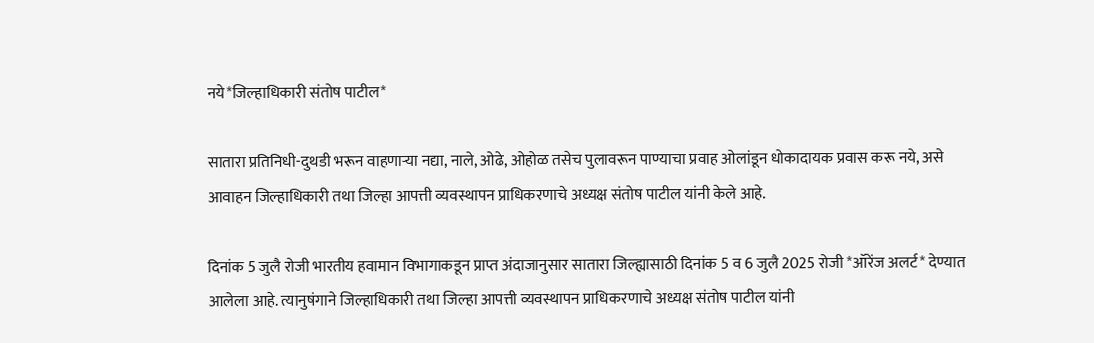नये*जिल्हाधिकारी संतोष पाटील*

सातारा प्रतिनिधी-दुथडी भरून वाहणाऱ्या नद्या, नाले, ओढे, ओहोळ तसेच पुलावरून पाण्याचा प्रवाह ओलांडून धोकादायक प्रवास करू नये, असे आवाहन जिल्हाधिकारी तथा जिल्हा आपत्ती व्यवस्थापन प्राधिकरणाचे अध्यक्ष संतोष पाटील यांनी केले आहे.

दिनांक 5 जुलै रोजी भारतीय हवामान विभागाकडून प्राप्त अंदाजानुसार सातारा जिल्ह्यासाठी दिनांक 5 व 6 जुलै 2025 रोजी *ऑरेंज अलर्ट* देण्यात आलेला आहे. त्यानुषंगाने जिल्हाधिकारी तथा जिल्हा आपत्ती व्यवस्थापन प्राधिकरणाचे अध्यक्ष संतोष पाटील यांनी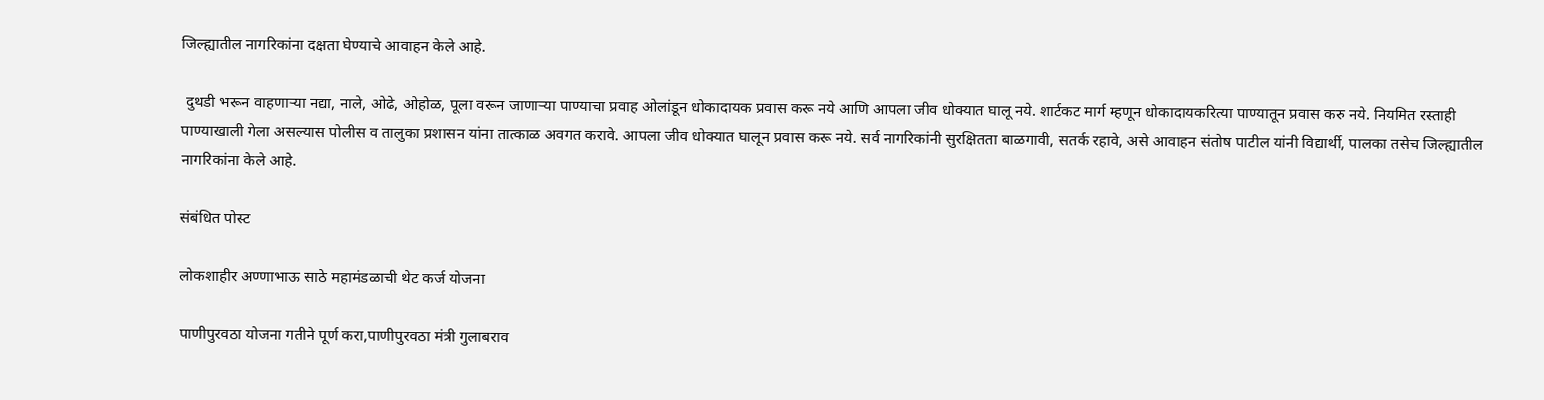जिल्ह्यातील नागरिकांना दक्षता घेण्याचे आवाहन केले आहे.

 दुथडी भरून वाहणाऱ्या नद्या, नाले, ओढे, ओहोळ, पूला वरून जाणाऱ्या पाण्याचा प्रवाह ओलांडून धोकादायक प्रवास करू नये आणि आपला जीव धोक्यात घालू नये. शार्टकट मार्ग म्हणून धोकादायकरित्या पाण्यातून प्रवास करु नये. नियमित रस्ताही पाण्याखाली गेला असल्यास पोलीस व तालुका प्रशासन यांना तात्काळ अवगत करावे. आपला जीव धोक्यात घालून प्रवास करू नये. सर्व नागरिकांनी सुरक्षितता बाळगावी, सतर्क रहावे, असे आवाहन संतोष पाटील यांनी विद्यार्थी, पालका तसेच जिल्ह्यातील नागरिकांना केले आहे.

संबंधित पोस्ट

लोकशाहीर अण्णाभाऊ साठे महामंडळाची थेट कर्ज योजना

पाणीपुरवठा योजना गतीने पूर्ण करा,पाणीपुरवठा मंत्री गुलाबराव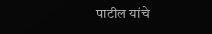पाटील यांचे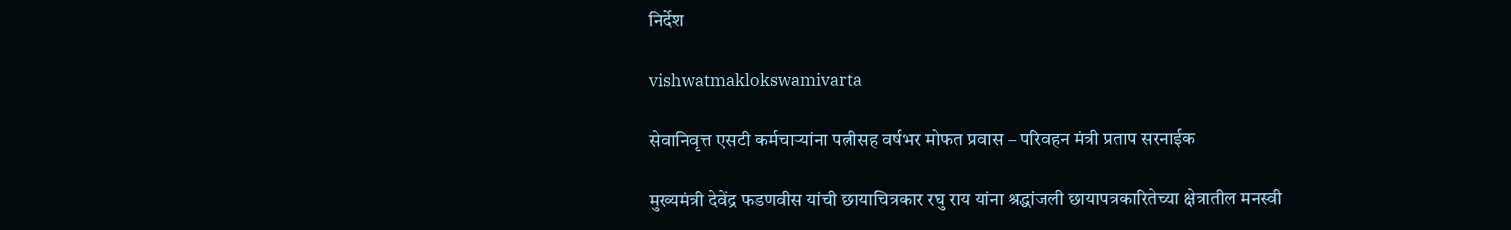निर्देश

vishwatmaklokswamivarta

सेवानिवृत्त एसटी कर्मचाऱ्यांना पत्नीसह वर्षभर मोफत प्रवास – परिवहन मंत्री प्रताप सरनाईक

मुख्यमंत्री देवेंद्र फडणवीस यांची छायाचित्रकार रघु राय यांना श्रद्धांजली छायापत्रकारितेच्या क्षेत्रातील मनस्वी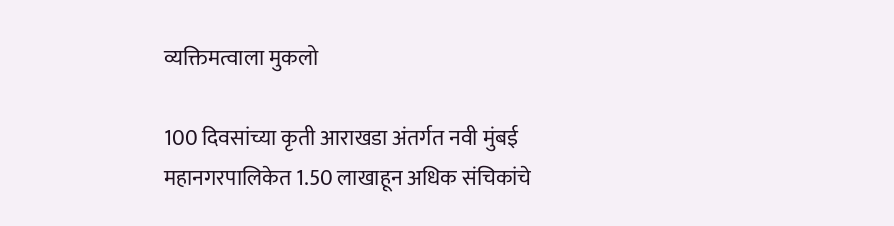व्यक्तिमत्वाला मुकलो

100 दिवसांच्या कृती आराखडा अंतर्गत नवी मुंबई महानगरपालिकेत 1.50 लाखाहून अधिक संचिकांचे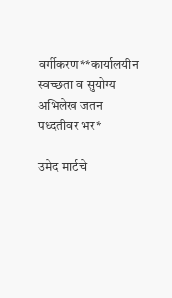वर्गीकरण**कार्यालयीन स्वच्छता व सुयोग्य अभिलेख जतन पध्दतीवर भर*

उमेद मार्टचे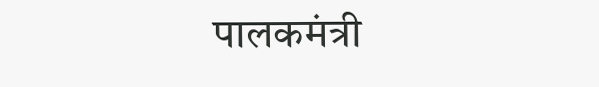पालकमंत्री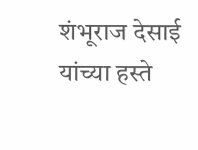शंभूराज देसाई यांच्या हस्ते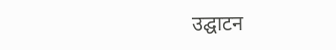उद्घाटन